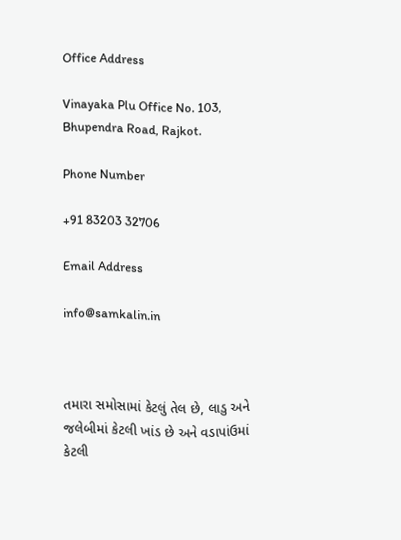Office Address

Vinayaka Plu Office No. 103, Bhupendra Road, Rajkot.

Phone Number

+91 83203 32706

Email Address

info@samkalin.in



તમારા સમોસામાં કેટલું તેલ છે, લાડુ અને જલેબીમાં કેટલી ખાંડ છે અને વડાપાંઉમાં કેટલી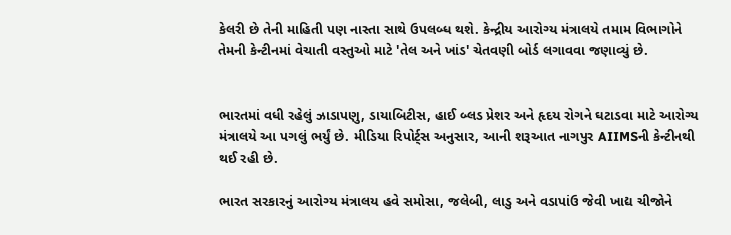કેલરી છે તેની માહિતી પણ નાસ્તા સાથે ઉપલબ્ધ થશે. કેન્દ્રીય આરોગ્ય મંત્રાલયે તમામ વિભાગોને તેમની કેન્ટીનમાં વેચાતી વસ્તુઓ માટે 'તેલ અને ખાંડ' ચેતવણી બોર્ડ લગાવવા જણાવ્યું છે.


ભારતમાં વધી રહેલું ઝાડાપણુ, ડાયાબિટીસ, હાઈ બ્લડ પ્રેશર અને હૃદય રોગને ઘટાડવા માટે આરોગ્ય મંત્રાલયે આ પગલું ભર્યું છે. મીડિયા રિપોર્ટ્સ અનુસાર, આની શરૂઆત નાગપુર AIIMSની કેન્ટીનથી થઈ રહી છે.

ભારત સરકારનું આરોગ્ય મંત્રાલય હવે સમોસા, જલેબી, લાડુ અને વડાપાંઉ જેવી ખાદ્ય ચીજોને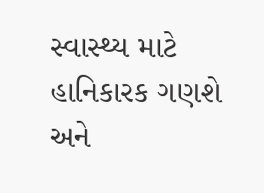સ્વાસ્થ્ય માટે હાનિકારક ગણશે અને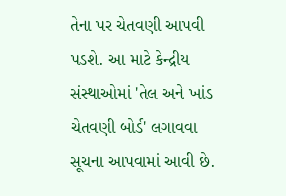તેના પર ચેતવણી આપવી પડશે. આ માટે કેન્દ્રીય સંસ્થાઓમાં 'તેલ અને ખાંડ ચેતવણી બોર્ડ' લગાવવા સૂચના આપવામાં આવી છે.